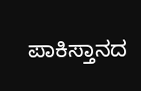ಪಾಕಿಸ್ತಾನದ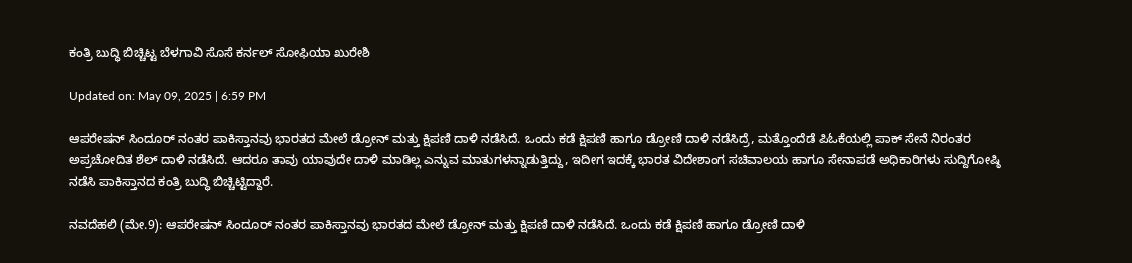ಕಂತ್ರಿ ಬುದ್ಧಿ ಬಿಚ್ಚಿಟ್ಟ ಬೆಳಗಾವಿ ಸೊಸೆ ಕರ್ನಲ್ ಸೋಫಿಯಾ ಖುರೇಶಿ

Updated on: May 09, 2025 | 6:59 PM

ಆಪರೇಷನ್ ಸಿಂದೂರ್ ನಂತರ ಪಾಕಿಸ್ತಾನವು ಭಾರತದ ಮೇಲೆ ಡ್ರೋನ್ ಮತ್ತು ಕ್ಷಿಪಣಿ ದಾಳಿ ನಡೆಸಿದೆ. ಒಂದು ಕಡೆ ಕ್ಷಿಪಣಿ ಹಾಗೂ ಡ್ರೋಣಿ ದಾಳಿ ನಡೆಸಿದ್ರೆ, ಮತ್ತೊಂದೆಡೆ ಪಿಓಕೆಯಲ್ಲಿ ಪಾಕ್ ಸೇನೆ ನಿರಂತರ ಅಪ್ರಚೋದಿತ ಶೆಲ್ ದಾಳಿ ನಡೆಸಿದೆ. ಆದರೂ ತಾವು ಯಾವುದೇ ದಾಳಿ ಮಾಡಿಲ್ಲ ಎನ್ನುವ ಮಾತುಗಳನ್ನಾಡುತ್ತಿದ್ದು, ಇದೀಗ ಇದಕ್ಕೆ ಭಾರತ ವಿದೇಶಾಂಗ ಸಚಿವಾಲಯ ಹಾಗೂ ಸೇನಾಪಡೆ ಅಧಿಕಾರಿಗಳು ಸುದ್ದಿಗೋಷ್ಠಿ ನಡೆಸಿ ಪಾಕಿಸ್ತಾನದ ಕಂತ್ರಿ ಬುದ್ಧಿ ಬಿಚ್ಚಿಟ್ಟಿದ್ದಾರೆ.

ನವದೆಹಲಿ (ಮೇ.9): ಆಪರೇಷನ್ ಸಿಂದೂರ್ ನಂತರ ಪಾಕಿಸ್ತಾನವು ಭಾರತದ ಮೇಲೆ ಡ್ರೋನ್ ಮತ್ತು ಕ್ಷಿಪಣಿ ದಾಳಿ ನಡೆಸಿದೆ. ಒಂದು ಕಡೆ ಕ್ಷಿಪಣಿ ಹಾಗೂ ಡ್ರೋಣಿ ದಾಳಿ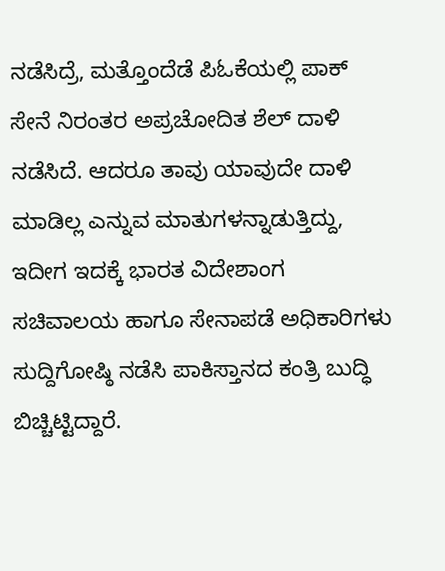ನಡೆಸಿದ್ರೆ, ಮತ್ತೊಂದೆಡೆ ಪಿಓಕೆಯಲ್ಲಿ ಪಾಕ್ ಸೇನೆ ನಿರಂತರ ಅಪ್ರಚೋದಿತ ಶೆಲ್ ದಾಳಿ ನಡೆಸಿದೆ. ಆದರೂ ತಾವು ಯಾವುದೇ ದಾಳಿ ಮಾಡಿಲ್ಲ ಎನ್ನುವ ಮಾತುಗಳನ್ನಾಡುತ್ತಿದ್ದು, ಇದೀಗ ಇದಕ್ಕೆ ಭಾರತ ವಿದೇಶಾಂಗ ಸಚಿವಾಲಯ ಹಾಗೂ ಸೇನಾಪಡೆ ಅಧಿಕಾರಿಗಳು ಸುದ್ದಿಗೋಷ್ಠಿ ನಡೆಸಿ ಪಾಕಿಸ್ತಾನದ ಕಂತ್ರಿ ಬುದ್ಧಿ ಬಿಚ್ಚಿಟ್ಟಿದ್ದಾರೆ.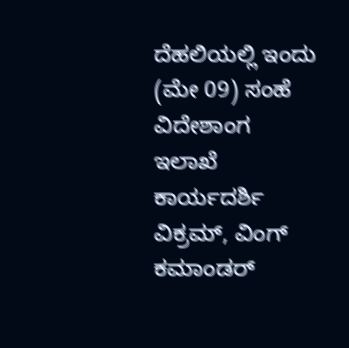ದೆಹಲಿಯಲ್ಲಿ ಇಂದು (ಮೇ 09) ಸಂಹೆ ವಿದೇಶಾಂಗ ಇಲಾಖೆ ಕಾರ್ಯದರ್ಶಿ ವಿಕ್ರಮ್, ವಿಂಗ್ ಕಮಾಂಡರ್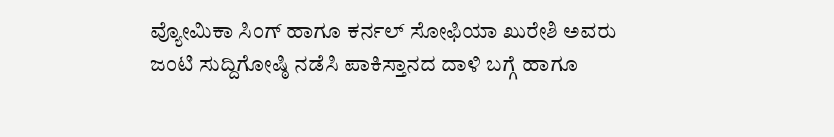ವ್ಯೋಮಿಕಾ ಸಿಂಗ್ ಹಾಗೂ ಕರ್ನಲ್ ಸೋಫಿಯಾ ಖುರೇಶಿ ಅವರು ಜಂಟಿ ಸುದ್ದಿಗೋಷ್ಠಿ ನಡೆಸಿ ಪಾಕಿಸ್ತಾನದ ದಾಳಿ ಬಗ್ಗೆ ಹಾಗೂ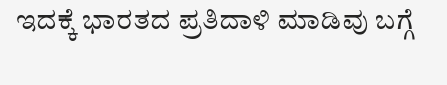ಇದಕ್ಕೆ ಭಾರತದ ಪ್ರತಿದಾಳಿ ಮಾಡಿವು ಬಗ್ಗೆ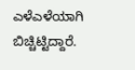ಎಳೆಎಳೆಯಾಗಿ ಬಿಚ್ಚಿಟ್ಟಿದ್ದಾರೆ.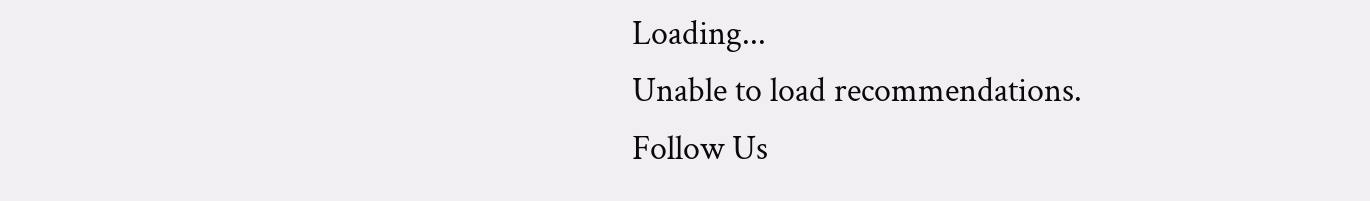Loading...
Unable to load recommendations.
Follow Us